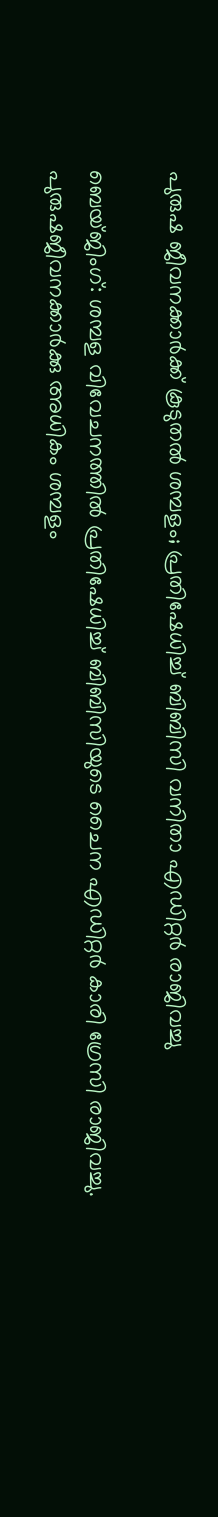പുരുഷ ജീവനക്കാർക്ക് കൂടുതൽ ശമ്പളം; പ്രതിഷേധിച്ച് ബിബിസി വനിതാ എഡിറ്റർ രാജിവച്ചു

ബെയ്ജിംഗ്: ശമ്പള വിവേചനത്തിൽ പ്രതിഷേധിച്ച് ബിബിസിയുടെ ചൈന എഡിറ്റർ കാരി ഗ്രേസി രാജിവച്ചു. പുരുഷജീവനക്കാർക്കു അധികം ശമ്പളം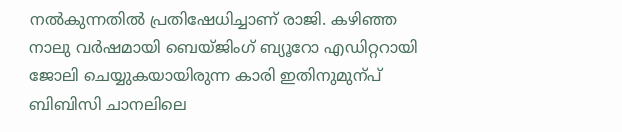നൽകുന്നതിൽ പ്രതിഷേധിച്ചാണ് രാജി. കഴിഞ്ഞ നാലു വർഷമായി ബെയ്ജിംഗ് ബ്യൂറോ എഡിറ്ററായി ജോലി ചെയ്യുകയായിരുന്ന കാരി ഇതിനുമുന്പ് ബിബിസി ചാനലിലെ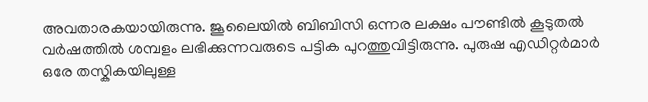അവതാരകയായിരുന്നു. ജൂലൈയിൽ ബിബിസി ഒന്നര ലക്ഷം പൗണ്ടിൽ കൂടുതൽ വർഷത്തിൽ ശമ്പളം ലഭിക്കുന്നവരുടെ പട്ടിക പുറത്തുവിട്ടിരുന്നു. പുരുഷ എഡിറ്റർമാർ ഒരേ തസ്കികയിലുള്ള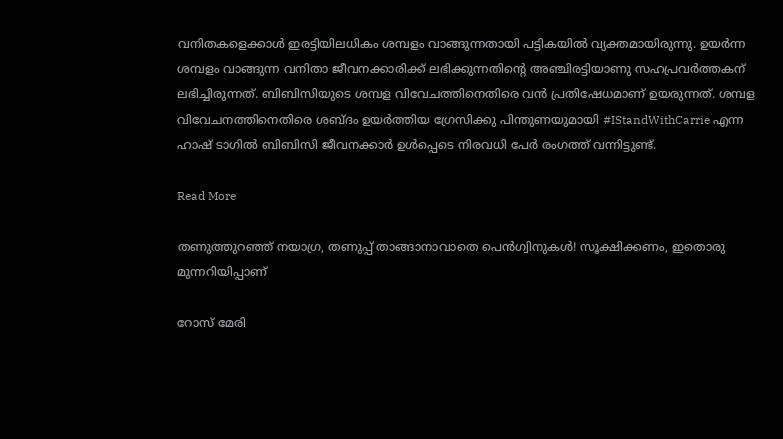വനിതകളെക്കാൾ ഇരട്ടിയിലധികം ശമ്പളം വാങ്ങുന്നതായി പട്ടികയിൽ വ്യക്തമായിരുന്നു. ഉയർന്ന ശമ്പളം വാങ്ങുന്ന വനിതാ ജീവനക്കാരിക്ക് ലഭിക്കുന്നതിന്‍റെ അഞ്ചിരട്ടിയാണു സഹപ്രവർത്തകന് ലഭിച്ചിരുന്നത്. ബിബിസിയുടെ ശമ്പള വിവേചത്തിനെതിരെ വൻ പ്രതിഷേധമാണ് ഉയരുന്നത്. ശമ്പള വിവേചനത്തിനെതിരെ ശബ്ദം ഉ‍യർത്തിയ ഗ്രേസിക്കു പിന്തുണയുമായി #IStandWithCarrie എന്ന ഹാഷ് ടാഗിൽ ബിബിസി ജീവനക്കാർ ഉൾപ്പെടെ നിരവധി പേർ രംഗത്ത് വന്നിട്ടുണ്ട്.

Read More

തണുത്തുറഞ്ഞ് നയാഗ്ര, തണുപ്പ് താങ്ങാനാവാതെ പെൻഗ്വിനുകൾ! സൂക്ഷിക്കണം, ഇതൊരു മുന്നറിയിപ്പാണ്

റോസ് മേരി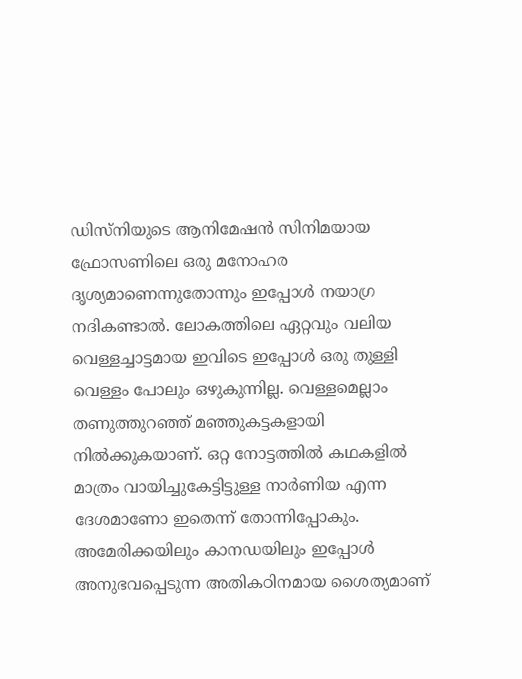ഡിസ്നിയുടെ ആനിമേഷൻ സിനിമയായ ഫ്രോസണിലെ ഒരു മനോഹര ദൃശ്യമാണെന്നുതോന്നും ഇപ്പോൾ നയാഗ്ര നദികണ്ടാൽ. ലോകത്തിലെ ഏറ്റവും വലിയ വെള്ളച്ചാട്ടമായ ഇവിടെ ഇപ്പോൾ ഒരു തുള്ളി വെള്ളം പോലും ഒഴുകുന്നില്ല. വെള്ളമെല്ലാം തണുത്തുറഞ്ഞ് മഞ്ഞുകട്ടകളായി നിൽക്കുകയാണ്. ഒറ്റ നോട്ടത്തിൽ കഥകളിൽ മാത്രം വായിച്ചുകേട്ടിട്ടുള്ള നാർണിയ എന്ന ദേശമാണോ ഇതെന്ന് തോന്നിപ്പോകും. അമേരിക്കയിലും കാനഡയിലും ഇപ്പോൾ അനുഭവപ്പെടുന്ന അതികഠിനമായ ശൈത്യമാണ്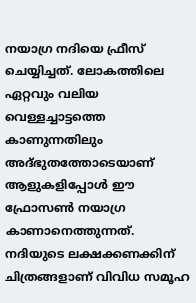നയാഗ്ര നദിയെ ഫ്രീസ് ചെയ്യിച്ചത്. ലോകത്തിലെ ഏറ്റവും വലിയ വെള്ളച്ചാട്ടത്തെ കാണുന്നതിലും അദ്ഭുതത്തോടെയാണ് ആളുകളിപ്പോൾ ഈ ഫ്രോസണ്‍ നയാഗ്ര കാണാനെത്തുന്നത്. നദിയുടെ ലക്ഷക്കണക്കിന് ചിത്രങ്ങളാണ് വിവിധ സമൂഹ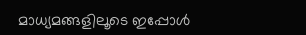മാധ്യമങ്ങളിലൂടെ ഇപ്പോൾ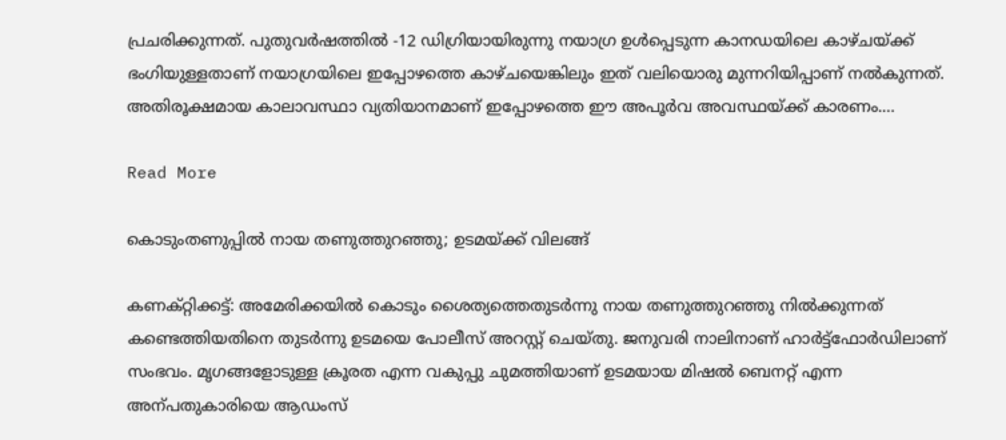പ്രചരിക്കുന്നത്. പുതുവർഷത്തിൽ -12 ഡിഗ്രിയായിരുന്നു നയാഗ്ര ഉൾപ്പെടുന്ന കാനഡയിലെ കാഴ്ചയ്ക്ക് ഭംഗിയുള്ളതാണ് നയാഗ്രയിലെ ഇപ്പോഴത്തെ കാഴ്ചയെങ്കിലും ഇത് വലിയൊരു മുന്നറിയിപ്പാണ് നൽകുന്നത്. അതിരൂക്ഷമായ കാലാവസ്ഥാ വ്യതിയാനമാണ് ഇപ്പോഴത്തെ ഈ അപൂർവ അവസ്ഥയ്ക്ക് കാരണം.…

Read More

കൊടുംതണുപ്പിൽ നായ തണുത്തുറഞ്ഞു; ഉടമയ്ക്ക് വിലങ്ങ്

കണക്റ്റിക്കട്ട്: അമേരിക്കയിൽ കൊടും ശൈത്യത്തെതുടർന്നു നായ തണുത്തുറഞ്ഞു നിൽക്കുന്നത് കണ്ടെത്തിയതിനെ തുടർന്നു ഉടമയെ പോലീസ് അറസ്റ്റ് ചെയ്തു. ജനുവരി നാലിനാണ് ഹാർട്ട്ഫോർഡിലാണ് സംഭവം. മൃഗങ്ങളോടുള്ള ക്രൂരത എന്ന വകുപ്പു ചുമത്തിയാണ് ഉടമയായ മിഷൽ ബെനറ്റ് എന്ന അന്പതുകാരിയെ ആഡംസ്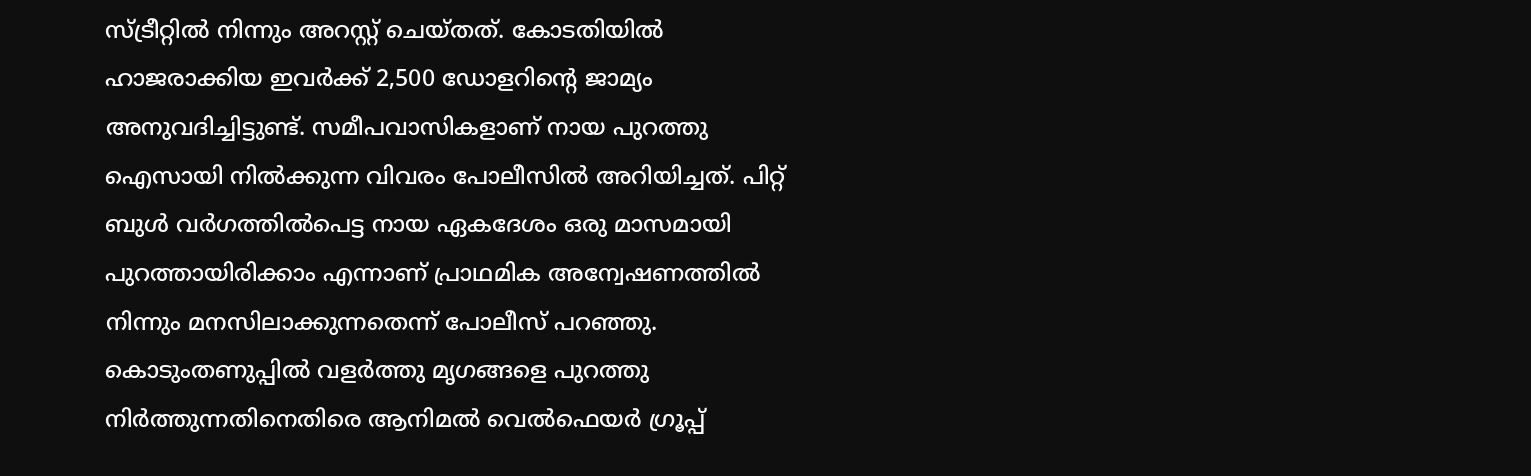സ്ട്രീറ്റിൽ നിന്നും അറസ്റ്റ് ചെയ്തത്. കോടതിയിൽ ഹാജരാക്കിയ ഇവർക്ക് 2,500 ഡോളറിന്‍റെ ജാമ്യം അനുവദിച്ചിട്ടുണ്ട്. സമീപവാസികളാണ് നായ പുറത്തു ഐസായി നിൽക്കുന്ന വിവരം പോലീസിൽ അറിയിച്ചത്. പിറ്റ് ബുൾ വർഗത്തിൽപെട്ട നായ ഏകദേശം ഒരു മാസമായി പുറത്തായിരിക്കാം എന്നാണ് പ്രാഥമിക അന്വേഷണത്തിൽ നിന്നും മനസിലാക്കുന്നതെന്ന് പോലീസ് പറഞ്ഞു. കൊടുംതണുപ്പിൽ വളർത്തു മൃഗങ്ങളെ പുറത്തു നിർത്തുന്നതിനെതിരെ ആനിമൽ വെൽഫെയർ ഗ്രൂപ്പ്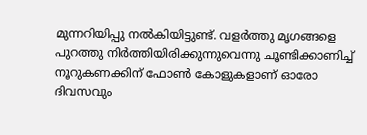മുന്നറിയിപ്പു നൽകിയിട്ടുണ്ട്. വളർത്തു മൃഗങ്ങളെ പുറത്തു നിർത്തിയിരിക്കുന്നുവെന്നു ചൂണ്ടിക്കാണിച്ച് നൂറുകണക്കിന് ഫോണ്‍ കോളുകളാണ് ഓരോ ദിവസവും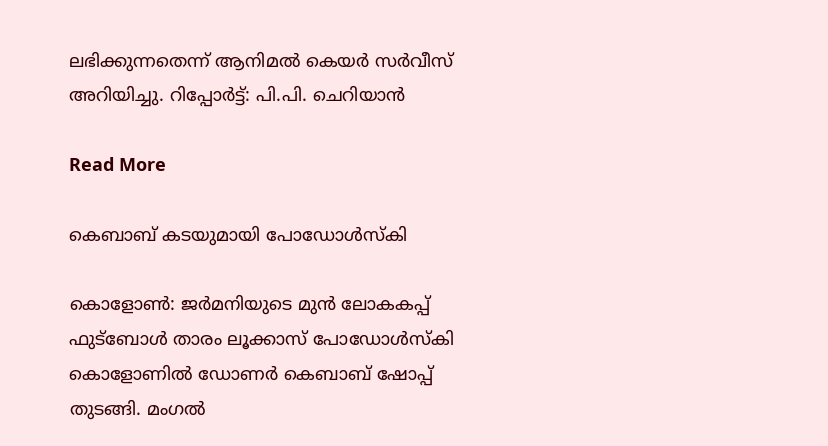ലഭിക്കുന്നതെന്ന് ആനിമൽ കെയർ സർവീസ് അറിയിച്ചു. റിപ്പോർട്ട്: പി.പി. ചെറിയാൻ

Read More

കെബാബ് കടയുമായി പോഡോൾസ്കി

കൊളോണ്‍: ജർമനിയുടെ മുൻ ലോകകപ്പ് ഫുട്ബോൾ താരം ലൂക്കാസ് പോഡോൾസ്കി കൊളോണിൽ ഡോണർ കെബാബ് ഷോപ്പ് തുടങ്ങി. മംഗൽ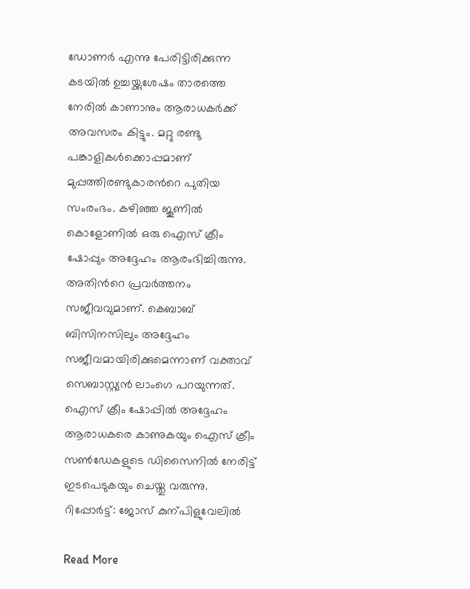ഡോണർ എന്നു പേരിട്ടിരിക്കുന്ന കടയിൽ ഉച്ചയ്ക്കുശേഷം താരത്തെ നേരിൽ കാണാനും ആരാധകർക്ക് അവസരം കിട്ടും. മറ്റു രണ്ടു പങ്കാളികൾക്കൊപ്പമാണ് മുപ്പത്തിരണ്ടുകാരന്‍റെ പുതിയ സംരംഭം. കഴിഞ്ഞ ജൂണിൽ കൊളോണിൽ ഒരു ഐസ് ക്രീം ഷോപ്പും അദ്ദേഹം ആരംഭിച്ചിരുന്നു. അതിന്‍റെ പ്രവർത്തനം സജീവവുമാണ്. കെബാബ് ബിസിനസിലും അദ്ദേഹം സജീവമായിരിക്കുമെന്നാണ് വക്താവ് സെബാസ്റ്റ്യൻ ലാംഗെ പറയുന്നത്. ഐസ് ക്രീം ഷോപ്പിൽ അദ്ദേഹം ആരാധകരെ കാണുകയും ഐസ് ക്രീം സണ്‍ഡേകളുടെ ഡിസൈനിൽ നേരിട്ട് ഇടപെടുകയും ചെയ്തു വരുന്നു. റിപ്പോർട്ട്: ജോസ് കുന്പിളുവേലിൽ

Read More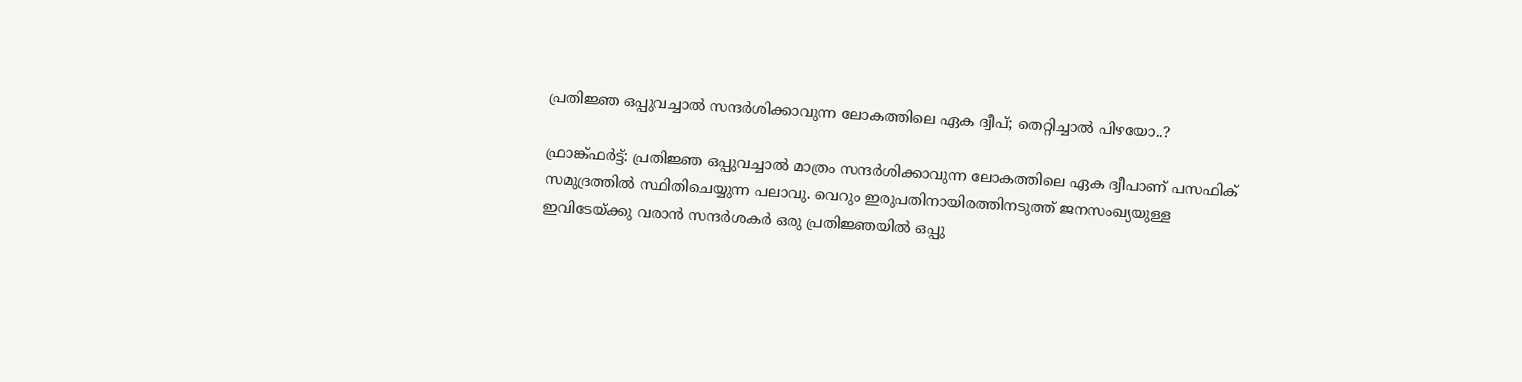പ്രതിജ്ഞ ഒപ്പുവച്ചാൽ സന്ദർശിക്കാവുന്ന ലോകത്തിലെ ഏക ദ്വീപ്; തെറ്റിച്ചാല്‍ പിഴയോ..?

ഫ്രാങ്ക്ഫർട്ട്: പ്രതിജ്ഞ ഒപ്പുവച്ചാൽ മാത്രം സന്ദർശിക്കാവുന്ന ലോകത്തിലെ ഏക ദ്വീപാണ് പസഫിക് സമുദ്രത്തിൽ സ്ഥിതിചെയ്യുന്ന പലാവു. വെറും ഇരുപതിനായിരത്തിനടുത്ത് ജനസംഖ്യയുള്ള ഇവിടേയ്ക്കു വരാൻ സന്ദർശകർ ഒരു പ്രതിജ്ഞയിൽ ഒപ്പു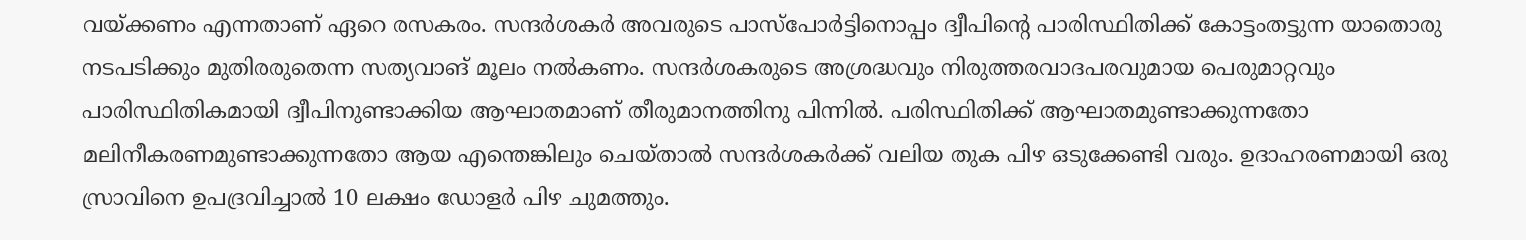വയ്ക്കണം എന്നതാണ് ഏറെ രസകരം. സന്ദർശകർ അവരുടെ പാസ്പോർട്ടിനൊപ്പം ദ്വീപിന്‍റെ പാരിസ്ഥിതിക്ക് കോട്ടംതട്ടുന്ന യാതൊരു നടപടിക്കും മുതിരരുതെന്ന സത്യവാങ് മൂലം നൽകണം. സന്ദർശകരുടെ അശ്രദ്ധവും നിരുത്തരവാദപരവുമായ പെരുമാറ്റവും പാരിസ്ഥിതികമായി ദ്വീപിനുണ്ടാക്കിയ ആഘാതമാണ് തീരുമാനത്തിനു പിന്നിൽ. പരിസ്ഥിതിക്ക് ആഘാതമുണ്ടാക്കുന്നതോ മലിനീകരണമുണ്ടാക്കുന്നതോ ആയ എന്തെങ്കിലും ചെയ്താൽ സന്ദർശകർക്ക് വലിയ തുക പിഴ ഒടുക്കേണ്ടി വരും. ഉദാഹരണമായി ഒരു സ്രാവിനെ ഉപദ്രവിച്ചാൽ 10 ലക്ഷം ഡോളർ പിഴ ചുമത്തും.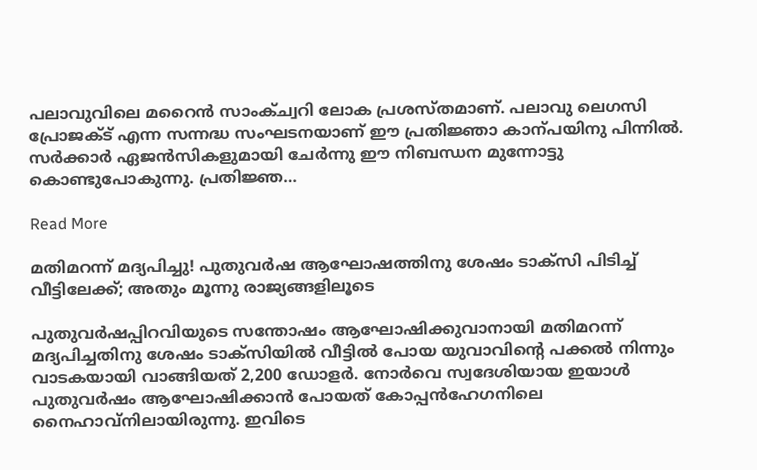പലാവുവിലെ മറൈൻ സാംക്ച്വറി ലോക പ്രശസ്തമാണ്. പലാവു ലെഗസി പ്രോജക്ട് എന്ന സന്നദ്ധ സംഘടനയാണ് ഈ പ്രതിജ്ഞാ കാന്പയിനു പിന്നിൽ. സർക്കാർ ഏജൻസികളുമായി ചേർന്നു ഈ നിബന്ധന മുന്നോട്ടു കൊണ്ടുപോകുന്നു. പ്രതിജ്ഞ…

Read More

മതിമറന്ന് മദ്യപിച്ചു! പുതുവർഷ ആഘോഷത്തിനു ശേഷം ടാക്സി പിടിച്ച് വീട്ടിലേക്ക്; അതും മൂന്നു രാജ്യങ്ങളിലൂടെ

പുതുവർഷപ്പിറവിയുടെ സന്തോഷം ആഘോഷിക്കുവാനായി മതിമറന്ന് മദ്യപിച്ചതിനു ശേഷം ടാക്സിയിൽ വീട്ടിൽ പോയ യുവാവിന്‍റെ പക്കൽ നിന്നും വാടകയായി വാങ്ങിയത് 2,200 ഡോളർ. നോർവെ സ്വദേശിയായ ഇയാൾ പുതുവർഷം ആഘോഷിക്കാൻ പോയത് കോപ്പൻഹേഗനിലെ നൈഹാവ്നിലായിരുന്നു. ഇവിടെ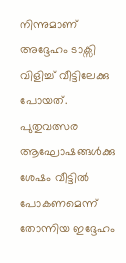നിന്നുമാണ് അദ്ദേഹം ടാക്സി വിളിച്ച് വീട്ടിലേക്കു പോയത്. പുതുവത്സര ആഘോഷങ്ങൾക്കു ശേഷം വീട്ടിൽ പോകണമെന്ന് തോന്നിയ ഇദ്ദേഹം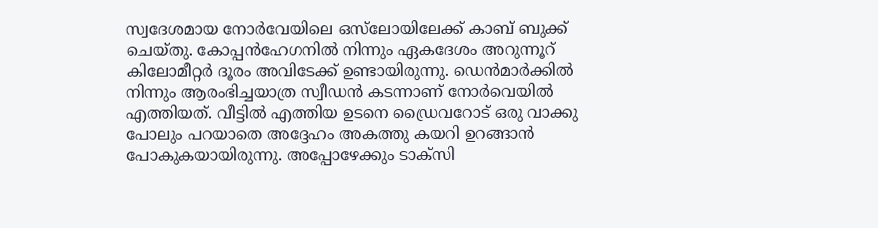സ്വദേശമായ നോർവേയിലെ ഒസ്‌ലോയിലേക്ക് കാബ് ബുക്ക് ചെയ്തു. കോപ്പൻഹേഗനിൽ നിന്നും ഏകദേശം അറുന്നൂറ് കിലോമീറ്റർ ദൂരം അവിടേക്ക് ഉണ്ടായിരുന്നു. ഡെൻമാർക്കിൽ നിന്നും ആരംഭിച്ചയാത്ര സ്വീഡൻ കടന്നാണ് നോർവെയിൽ എത്തിയത്. വീട്ടിൽ എത്തിയ ഉടനെ ഡ്രൈവറോട് ഒരു വാക്കു പോലും പറയാതെ അദ്ദേഹം അകത്തു കയറി ഉറങ്ങാൻ പോകുകയായിരുന്നു. അപ്പോഴേക്കും ടാക്സി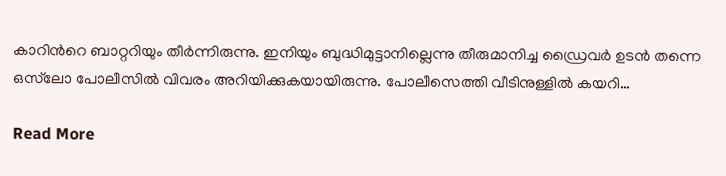കാറിന്‍റെ ബാറ്ററിയും തീർന്നിരുന്നു. ഇനിയും ബുദ്ധിമുട്ടാനില്ലെന്നു തീരുമാനിച്ച ഡ്രൈവർ ഉടൻ തന്നെ ഒസ്‌ലോ പോലീസിൽ വിവരം അറിയിക്കുകയായിരുന്നു. പോലീസെത്തി വീടിനുള്ളിൽ കയറി…

Read More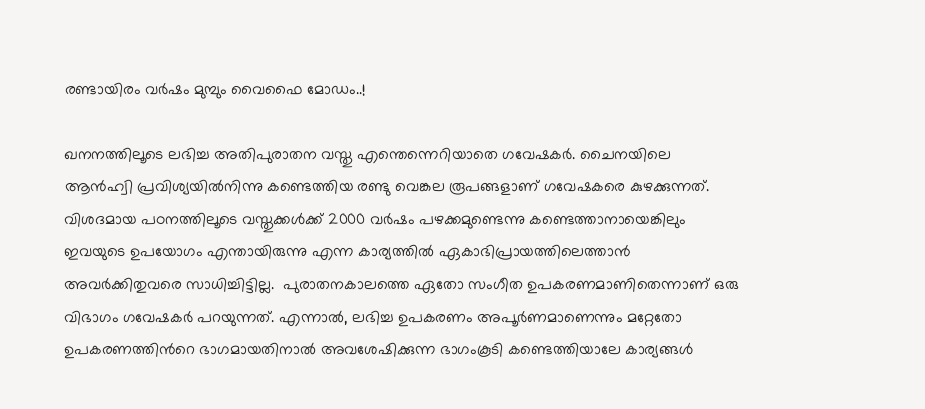രണ്ടായിരം വർഷം മുമ്പും വൈഫൈ മോഡം..!

ഖനനത്തിലൂടെ ലഭിച്ച അതിപുരാതന വസ്തു എന്തെന്നെറിയാതെ ഗവേഷകർ. ചൈനയിലെ ആൻഹ്വി പ്രവിശ്യയിൽനിന്നു കണ്ടെത്തിയ രണ്ടു വെങ്കല രൂപങ്ങളാണ് ഗവേഷകരെ കുഴക്കുന്നത്. വിശദമായ പഠനത്തിലൂടെ വസ്തുക്കൾക്ക് 2000 വർഷം പഴക്കമുണ്ടെന്നു കണ്ടെത്താനായെങ്കിലും ഇവയുടെ ഉപയോഗം എന്തായിരുന്നു എന്ന കാര്യത്തിൽ ഏകാഭിപ്രായത്തിലെത്താൻ അവർക്കിതുവരെ സാധിച്ചിട്ടില്ല.  പുരാതനകാലത്തെ ഏതോ സംഗീത ഉപകരണമാണിതെന്നാണ് ഒരു വിഭാഗം ഗവേഷകർ പറയുന്നത്. എന്നാൽ, ലഭിച്ച ഉപകരണം അപൂർണമാണെന്നും മറ്റേതോ ഉപകരണത്തിന്‍റെ ഭാഗമായതിനാൽ അവശേഷിക്കുന്ന ഭാഗംകൂടി കണ്ടെത്തിയാലേ കാര്യങ്ങൾ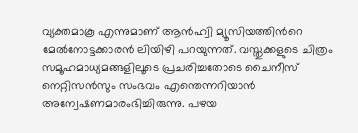വ്യക്തമാകൂ എന്നുമാണ് ആൻഹ്വി മ്യൂസിയത്തിന്‍റെ മേൽനോട്ടക്കാരൻ ലിയിഴി പറയുന്നത്. വസ്തുക്കളുടെ ചിത്രം സമൂഹമാധ്യമങ്ങളിലൂടെ പ്രചരിച്ചതോടെ ചൈനീസ് നെറ്റിസൻസും സംഭവം എന്തെന്നറിയാൻ അന്വേഷണമാരംഭിച്ചിരുന്നു. പഴയ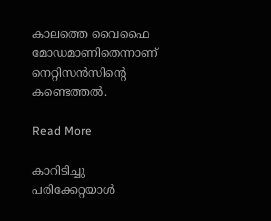കാലത്തെ വൈഫൈ മോഡമാണിതെന്നാണ് നെറ്റിസൻസിന്‍റെ കണ്ടെത്തൽ.

Read More

കാറിടിച്ചു പരിക്കേറ്റയാള്‍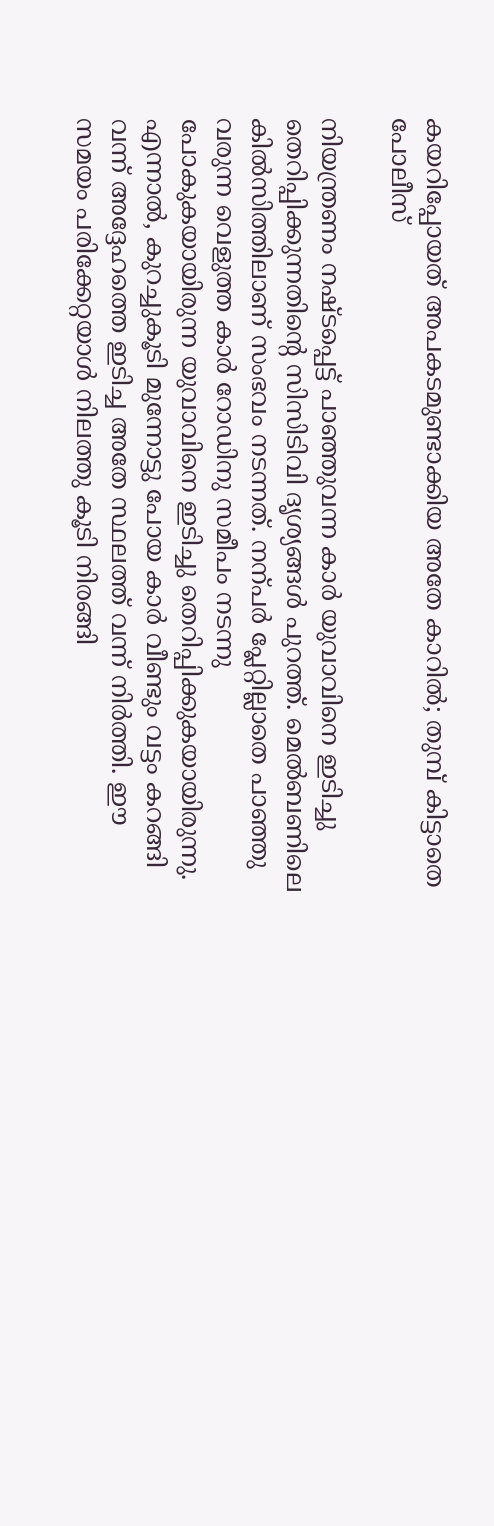കയറിപ്പോയത് അപകടമുണ്ടാക്കിയ അതേ കാറില്‍; തുമ്പ് കിട്ടാതെ പോലീസ്‌

നിയന്ത്രണം നഷ്ടപ്പെട്ട് പാഞ്ഞുവന്ന കാർ യുവാവിനെ ഇടിച്ചു തെറിപ്പിക്കുന്നതിന്‍റെ സിസിടിവി ദൃശ്യങ്ങൾ പുറത്ത്. മെൽബണിലെ കിൽസിത്തിലാണ് സംഭവം നടന്നത്. നന്പർ പ്ലേറ്റില്ലാതെ പാഞ്ഞു വരുന്ന വെളുത്ത കാർ റോഡിനു സമീപം നടന്നു പോകുകയായിരുന്ന യുവാവിനെ ഇടിച്ചു തെറിപ്പിക്കുകയായിരുന്നു. എന്നാൽ, കുറച്ചുകൂടി മുന്നോട്ടു പോയ കാർ വീണ്ടും വട്ടം കറങ്ങി വന്ന് അദ്ദേഹത്തെ ഇടിച്ച അതേ സ്ഥലത്ത് വന്ന് നിർത്തി. ഈ സമയം പരിക്കേറ്റയാൾ നിലത്തു കൂടി നിരങ്ങി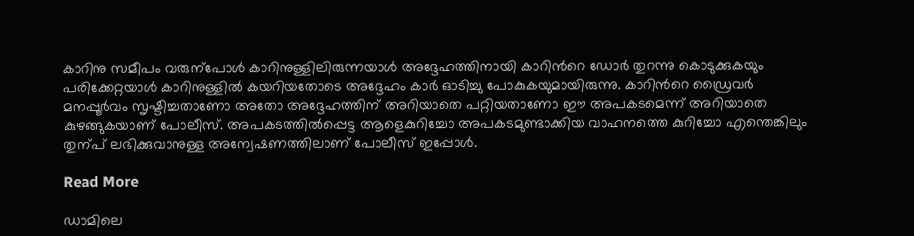കാറിനു സമീപം വരുന്പോൾ കാറിനുള്ളിലിരുന്നയാൾ അദ്ദേഹത്തിനായി കാറിന്‍റെ ഡോർ തുറന്നു കൊടുക്കുകയും പരിക്കേറ്റയാൾ കാറിനുള്ളിൽ കയറിയതോടെ അദ്ദേഹം കാർ ഓടിച്ചു പോകുകയുമായിരുന്നു. കാറിന്‍റെ ഡ്രൈവർ മനപ്പൂർവം സൃഷ്ടിച്ചതാണോ അതോ അദ്ദേഹത്തിന് അറിയാതെ പറ്റിയതാണോ ഈ അപകടമെന്ന് അറിയാതെ കുഴങ്ങുകയാണ് പോലീസ്. അപകടത്തിൽപ്പെട്ട ആളെകുറിച്ചോ അപകടമുണ്ടാക്കിയ വാഹനത്തെ കുറിച്ചോ എന്തെങ്കിലും തുന്പ് ലഭിക്കുവാനുള്ള അന്വേഷണത്തിലാണ് പോലീസ് ഇപ്പോൾ.

Read More

ഡാമിലെ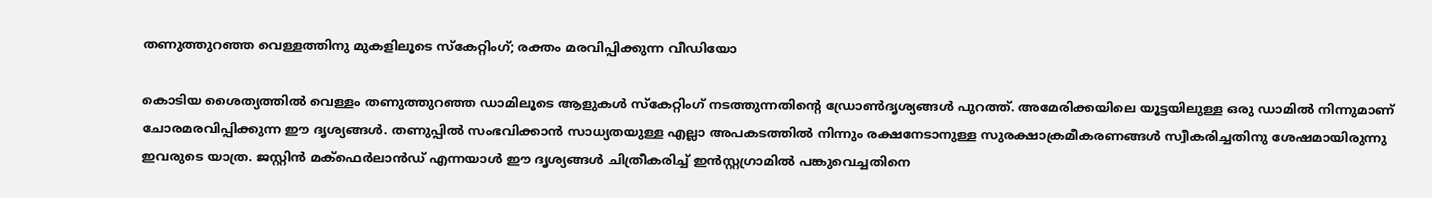തണുത്തുറഞ്ഞ വെള്ളത്തിനു മുകളിലൂടെ സ്കേറ്റിംഗ്; രക്തം മരവിപ്പിക്കുന്ന വീഡിയോ

കൊടിയ ശൈത്യത്തിൽ വെള്ളം തണുത്തുറഞ്ഞ ഡാമിലൂടെ ആളുകൾ സ്കേറ്റിംഗ് നടത്തുന്നതിന്‍റെ ഡ്രോണ്‍ദൃശ്യങ്ങൾ പുറത്ത്. അമേരിക്കയിലെ യൂട്ടയിലുള്ള ഒരു ഡാമിൽ നിന്നുമാണ് ചോരമരവിപ്പിക്കുന്ന ഈ ദൃശ്യങ്ങൾ. തണുപ്പിൽ സംഭവിക്കാൻ സാധ്യതയുള്ള എല്ലാ അപകടത്തിൽ നിന്നും രക്ഷനേടാനുള്ള സുരക്ഷാക്രമീകരണങ്ങൾ സ്വീകരിച്ചതിനു ശേഷമായിരുന്നു ഇവരുടെ യാത്ര. ജസ്റ്റിൻ മക്ഫെർലാൻഡ് എന്നയാൾ ഈ ദൃശ്യങ്ങൾ ചിത്രീകരിച്ച് ഇൻസ്റ്റഗ്രാമിൽ പങ്കുവെച്ചതിനെ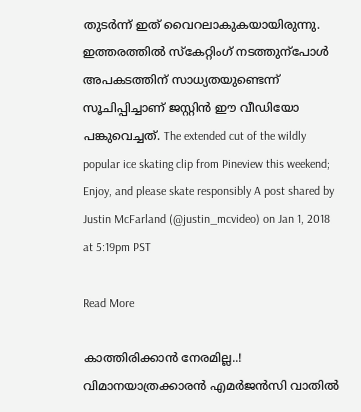തുടർന്ന് ഇത് വൈറലാകുകയായിരുന്നു. ഇത്തരത്തിൽ സ്കേറ്റിംഗ് നടത്തുന്പോൾ അപകടത്തിന് സാധ്യതയുണ്ടെന്ന് സൂചിപ്പിച്ചാണ് ജസ്റ്റിൻ ഈ വീഡിയോ പങ്കുവെച്ചത്. The extended cut of the wildly popular ice skating clip from Pineview this weekend; Enjoy, and please skate responsibly A post shared by Justin McFarland (@justin_mcvideo) on Jan 1, 2018 at 5:19pm PST

Read More

കാത്തിരിക്കാൻ നേരമില്ല..! വിമാനയാത്രക്കാരൻ എമർജൻസി വാതിൽ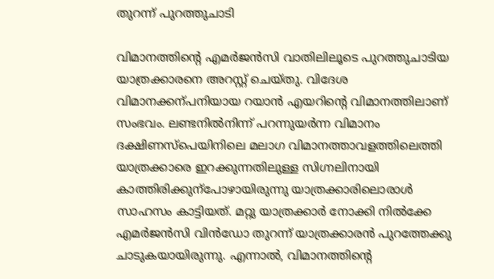തുറന്ന് പുറത്തുചാടി

വിമാനത്തിന്‍റെ എമർജൻസി വാതിലിലൂടെ പുറത്തുചാടിയ യാത്രക്കാരനെ അറസ്റ്റ് ചെയ്തു. വിദേശ വിമാനക്കന്പനിയായ റയാൻ എയറിന്‍റെ വിമാനത്തിലാണ് സംഭവം. ലണ്ടനിൽനിന്ന് പറന്നുയർന്ന വിമാനം ദക്ഷിണസ്പെയിനിലെ മലാഗ വിമാനത്താവളത്തിലെത്തി യാത്രക്കാരെ ഇറക്കുന്നതിലുള്ള സിഗ്നലിനായി കാത്തിരിക്കുന്പോഴായിരുന്നു യാത്രക്കാരിലൊരാൾ സാഹസം കാട്ടിയത്. മറ്റു യാത്രക്കാർ നോക്കി നിൽക്കേ എമർജൻസി വിൻഡോ തുറന്ന് യാത്രക്കാരൻ പുറത്തേക്കു ചാടുകയായിരുന്നു. എന്നാൽ, വിമാനത്തിന്‍റെ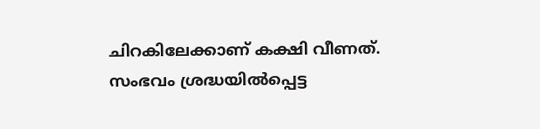ചിറകിലേക്കാണ് കക്ഷി വീണത്. സംഭവം ശ്രദ്ധയിൽപ്പെട്ട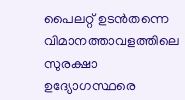പൈലറ്റ് ഉടൻതന്നെ വിമാനത്താവളത്തിലെ സുരക്ഷാ ഉദ്യോഗസ്ഥരെ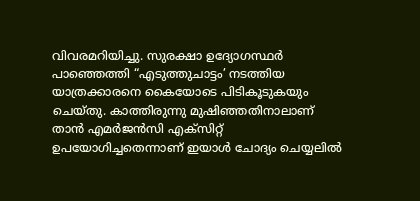വിവരമറിയിച്ചു. സുരക്ഷാ ഉദ്യോഗസ്ഥർ പാഞ്ഞെത്തി “എടുത്തുചാട്ടം’ നടത്തിയ യാത്രക്കാരനെ കൈയോടെ പിടികൂടുകയും ചെയ്തു. കാത്തിരുന്നു മുഷിഞ്ഞതിനാലാണ് താൻ എമർജൻസി എക്സിറ്റ് ഉപയോഗിച്ചതെന്നാണ് ഇയാൾ ചോദ്യം ചെയ്യലിൽ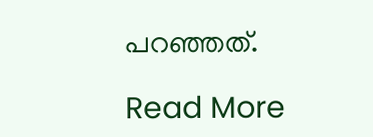പറഞ്ഞത്.

Read More